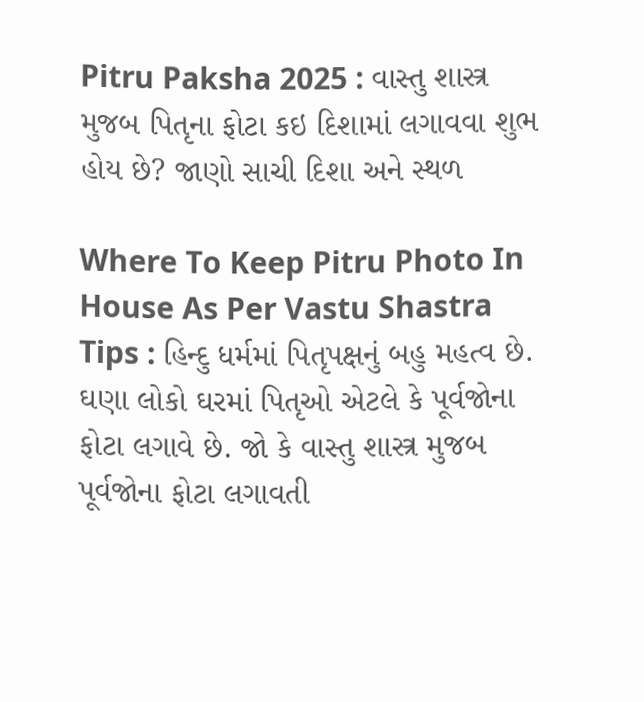Pitru Paksha 2025 : વાસ્તુ શાસ્ત્ર મુજબ પિતૃના ફોટા કઇ દિશામાં લગાવવા શુભ હોય છે? જાણો સાચી દિશા અને સ્થળ

Where To Keep Pitru Photo In House As Per Vastu Shastra Tips : હિન્દુ ધર્મમાં પિતૃપક્ષનું બહુ મહત્વ છે. ઘણા લોકો ઘરમાં પિતૃઓ એટલે કે પૂર્વજોના ફોટા લગાવે છે. જો કે વાસ્તુ શાસ્ત્ર મુજબ પૂર્વજોના ફોટા લગાવતી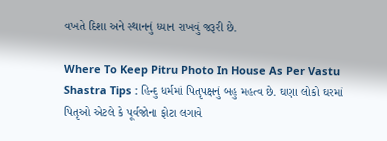વખતે દિશા અને સ્થાનનું ધ્યાન રાખવું જરૂરી છે.

Where To Keep Pitru Photo In House As Per Vastu Shastra Tips : હિન્દુ ધર્મમાં પિતૃપક્ષનું બહુ મહત્વ છે. ઘણા લોકો ઘરમાં પિતૃઓ એટલે કે પૂર્વજોના ફોટા લગાવે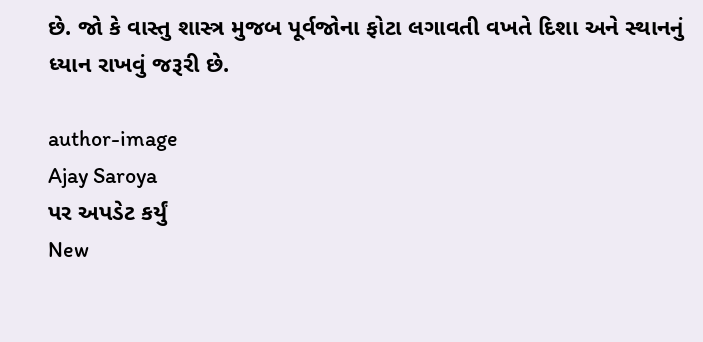છે. જો કે વાસ્તુ શાસ્ત્ર મુજબ પૂર્વજોના ફોટા લગાવતી વખતે દિશા અને સ્થાનનું ધ્યાન રાખવું જરૂરી છે.

author-image
Ajay Saroya
પર અપડેટ કર્યું
New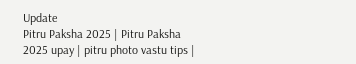Update
Pitru Paksha 2025 | Pitru Paksha 2025 upay | pitru photo vastu tips |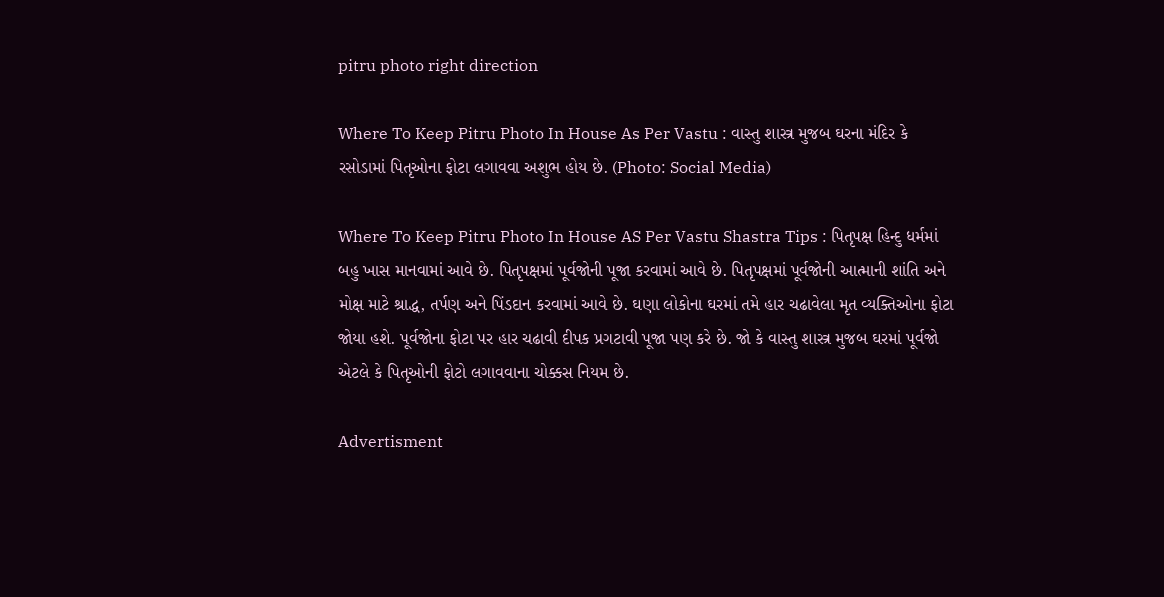pitru photo right direction

Where To Keep Pitru Photo In House As Per Vastu : વાસ્તુ શાસ્ત્ર મુજબ ઘરના મંદિર કે રસોડામાં પિતૃઓના ફોટા લગાવવા અશુભ હોય છે. (Photo: Social Media)

Where To Keep Pitru Photo In House AS Per Vastu Shastra Tips : પિતૃપક્ષ હિન્દુ ધર્મમાં બહુ ખાસ માનવામાં આવે છે. પિતૃપક્ષમાં પૂર્વજોની પૂજા કરવામાં આવે છે. પિતૃપક્ષમાં પૂર્વજોની આત્માની શાંતિ અને મોક્ષ માટે શ્રાદ્ધ, તર્પણ અને પિંડદાન કરવામાં આવે છે. ઘણા લોકોના ઘરમાં તમે હાર ચઢાવેલા મૃત વ્યક્તિઓના ફોટા જોયા હશે. પૂર્વજોના ફોટા પર હાર ચઢાવી દીપક પ્રગટાવી પૂજા પણ કરે છે. જો કે વાસ્તુ શાસ્ત્ર મુજબ ઘરમાં પૂર્વજો એટલે કે પિતૃઓની ફોટો લગાવવાના ચોક્કસ નિયમ છે.

Advertisment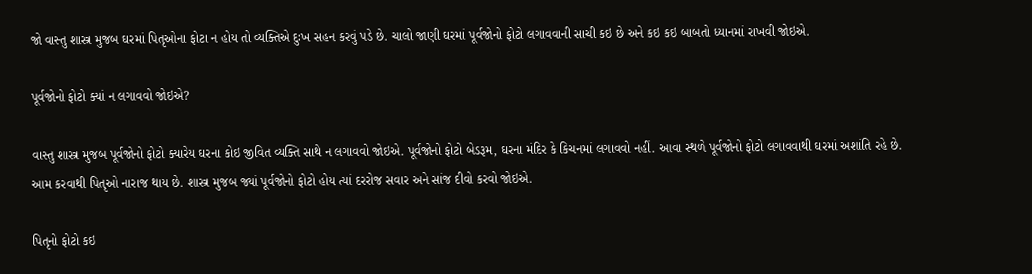જો વાસ્તુ શાસ્ત્ર મુજબ ઘરમાં પિતૃઓના ફોટા ન હોય તો વ્યક્તિએ દુઃખ સહન કરવું પડે છે. ચાલો જાણી ઘરમાં પૂર્વજોનો ફોટો લગાવવાની સાચી કઇ છે અને કઇ કઇ બાબતો ધ્યાનમાં રાખવી જોઇએ.

પૂર્વજોનો ફોટો ક્યાં ન લગાવવો જોઇએ?

વાસ્તુ શાસ્ત્ર મુજબ પૂર્વજોનો ફોટો ક્યારેય ઘરના કોઇ જીવિત વ્યક્તિ સાથે ન લગાવવો જોઇએ. પૂર્વજોનો ફોટો બેડરૂમ, ઘરના મંદિર કે કિચનમાં લગાવવો નહીં. આવા સ્થળે પૂર્વજોનો ફોટો લગાવવાથી ઘરમાં અશાંતિ રહે છે. આમ કરવાથી પિતૃઓ નારાજ થાય છે. શાસ્ત્ર મુજબ જ્યાં પૂર્વજોનો ફોટો હોય ત્યાં દરરોજ સવાર અને સાંજ દીવો કરવો જોઇએ.

પિતૃનો ફોટો કઇ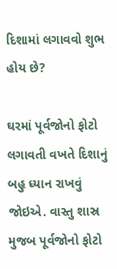દિશામાં લગાવવો શુભ હોય છે?

ઘરમાં પૂર્વજોનો ફોટો લગાવતી વખતે દિશાનું બહુ ધ્યાન રાખવું જોઇએ. વાસ્તુ શાસ્ર મુજબ પૂર્વજોનો ફોટો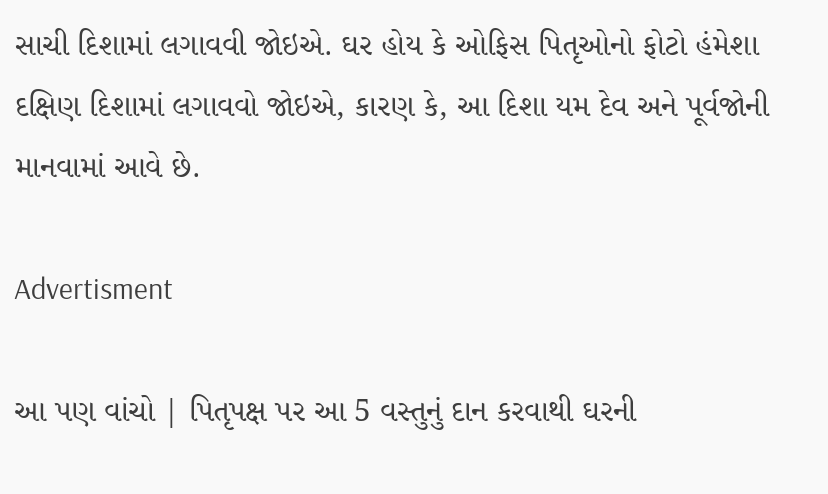સાચી દિશામાં લગાવવી જોઇએ. ઘર હોય કે ઓફિસ પિતૃઓનો ફોટો હંમેશા દક્ષિણ દિશામાં લગાવવો જોઇએ, કારણ કે, આ દિશા યમ દેવ અને પૂર્વજોની માનવામાં આવે છે.

Advertisment

આ પણ વાંચો | પિતૃપક્ષ પર આ 5 વસ્તુનું દાન કરવાથી ઘરની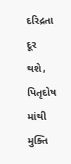દરિદ્રતા દૂર થશે, પિતૃદોષ માંથી મુક્તિ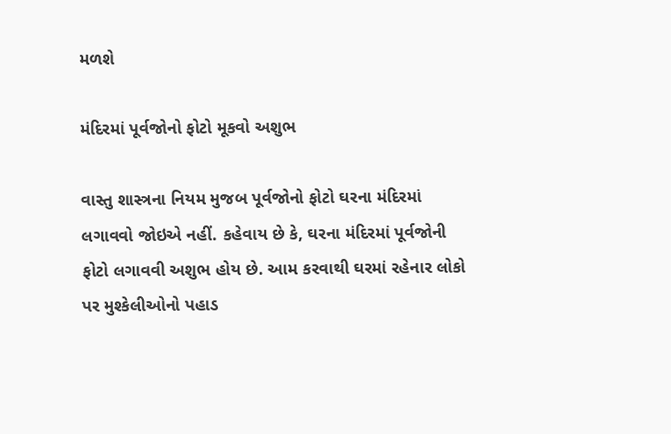મળશે

મંદિરમાં પૂર્વજોનો ફોટો મૂકવો અશુભ

વાસ્તુ શાસ્ત્રના નિયમ મુજબ પૂર્વજોનો ફોટો ઘરના મંદિરમાં લગાવવો જોઇએ નહીં. કહેવાય છે કે, ઘરના મંદિરમાં પૂર્વજોની ફોટો લગાવવી અશુભ હોય છે. આમ કરવાથી ઘરમાં રહેનાર લોકો પર મુશ્કેલીઓનો પહાડ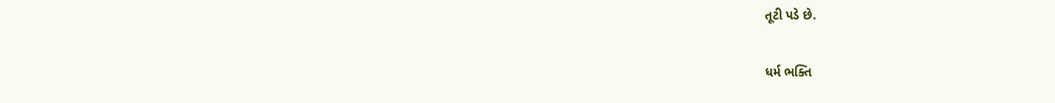તૂટી પડે છે.

ધર્મ ભક્તિ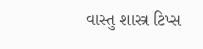વાસ્તુ શાસ્ત્ર ટિપ્સ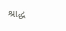શ્રાદ્ધ